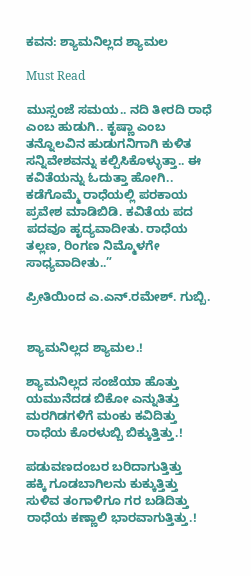ಕವನ: ಶ್ಯಾಮನಿಲ್ಲದ ಶ್ಯಾಮಲ

Must Read

ಮುಸ್ಸಂಜೆ ಸಮಯ.. ನದಿ ತೀರದಿ ರಾಧೆ ಎಂಬ ಹುಡುಗಿ.. ಕೃಷ್ಣಾ ಎಂಬ ತನ್ನೊಲವಿನ ಹುಡುಗನಿಗಾಗಿ ಕುಳಿತ ಸನ್ನಿವೇಶವನ್ನು ಕಲ್ಪಿಸಿಕೊಳ್ಳುತ್ತಾ.. ಈ ಕವಿತೆಯನ್ನು ಓದುತ್ತಾ ಹೋಗಿ.. ಕಡೆಗೊಮ್ಮೆ ರಾಧೆಯಲ್ಲಿ ಪರಕಾಯ ಪ್ರವೇಶ ಮಾಡಿಬಿಡಿ. ಕವಿತೆಯ ಪದ ಪದವೂ ಹೃದ್ಯವಾದೀತು. ರಾಧೆಯ ತಲ್ಲಣ, ರಿಂಗಣ ನಿಮ್ಮೊಳಗೇ ಸಾಧ್ಯವಾದೀತು..”

ಪ್ರೀತಿಯಿಂದ ಎ.ಎನ್.ರಮೇಶ್. ಗುಬ್ಬಿ.


ಶ್ಯಾಮನಿಲ್ಲದ ಶ್ಯಾಮಲ.!

ಶ್ಯಾಮನಿಲ್ಲದ ಸಂಜೆಯಾ ಹೊತ್ತು
ಯಮುನೆದಡ ಬಿಕೋ ಎನ್ನುತಿತ್ತು
ಮರಗಿಡಗಳಿಗೆ ಮಂಕು ಕವಿದಿತ್ತು
ರಾಧೆಯ ಕೊರಳುಬ್ಬಿ ಬಿಕ್ಕುತ್ತಿತ್ತು.!

ಪಡುವಣದಂಬರ ಬರಿದಾಗುತ್ತಿತ್ತು
ಹಕ್ಕಿ ಗೂಡಬಾಗಿಲನು ಕುಕ್ಕುತ್ತಿತ್ತು
ಸುಳಿವ ತಂಗಾಳಿಗೂ ಗರ ಬಡಿದಿತ್ತು
ರಾಧೆಯ ಕಣ್ಣಾಲಿ ಭಾರವಾಗುತ್ತಿತ್ತು.!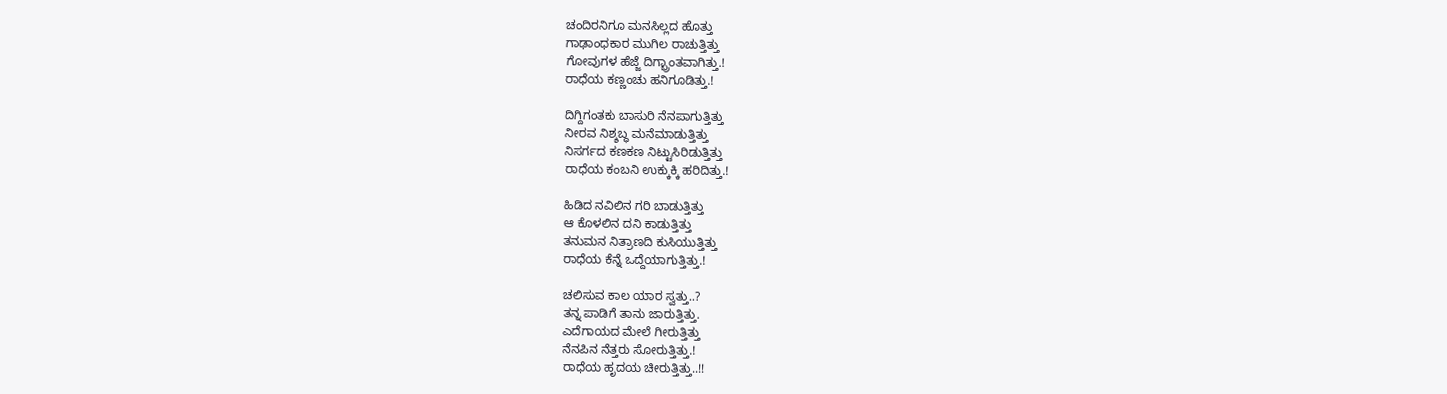ಚಂದಿರನಿಗೂ ಮನಸಿಲ್ಲದ ಹೊತ್ತು
ಗಾಢಾಂಧಕಾರ ಮುಗಿಲ ರಾಚುತ್ತಿತ್ತು
ಗೋವುಗಳ ಹೆಜ್ಜೆ ದಿಗ್ಭ್ರಾಂತವಾಗಿತ್ತು.!
ರಾಧೆಯ ಕಣ್ಣಂಚು ಹನಿಗೂಡಿತ್ತು.!

ದಿಗ್ದಿಗಂತಕು ಬಾಸುರಿ ನೆನಪಾಗುತ್ತಿತ್ತು
ನೀರವ ನಿಶ್ಶಬ್ಧ ಮನೆಮಾಡುತ್ತಿತ್ತು
ನಿಸರ್ಗದ ಕಣಕಣ ನಿಟ್ಟುಸಿರಿಡುತ್ತಿತ್ತು
ರಾಧೆಯ ಕಂಬನಿ ಉಕ್ಕುಕ್ಕಿ ಹರಿದಿತ್ತು.!

ಹಿಡಿದ ನವಿಲಿನ ಗರಿ ಬಾಡುತ್ತಿತ್ತು
ಆ ಕೊಳಲಿನ ದನಿ ಕಾಡುತ್ತಿತ್ತು
ತನುಮನ ನಿತ್ರಾಣದಿ ಕುಸಿಯುತ್ತಿತ್ತು
ರಾಧೆಯ ಕೆನ್ನೆ ಒದ್ದೆಯಾಗುತ್ತಿತ್ತು.!

ಚಲಿಸುವ ಕಾಲ ಯಾರ ಸ್ವತ್ತು..?
ತನ್ನ ಪಾಡಿಗೆ ತಾನು ಜಾರುತ್ತಿತ್ತು.
ಎದೆಗಾಯದ ಮೇಲೆ ಗೀರುತ್ತಿತ್ತು
ನೆನಪಿನ ನೆತ್ತರು ಸೋರುತ್ತಿತ್ತು.!
ರಾಧೆಯ ಹೃದಯ ಚೀರುತ್ತಿತ್ತು..!!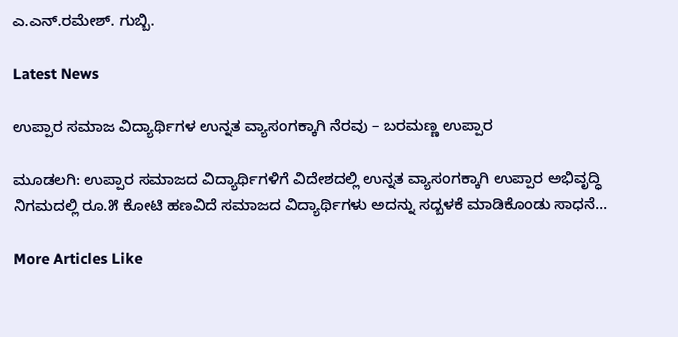ಎ.ಎನ್.ರಮೇಶ್. ಗುಬ್ಬಿ.

Latest News

ಉಪ್ಪಾರ ಸಮಾಜ ವಿದ್ಯಾರ್ಥಿಗಳ ಉನ್ನತ ವ್ಯಾಸಂಗಕ್ಕಾಗಿ ನೆರವು – ಬರಮಣ್ಣ ಉಪ್ಪಾರ

ಮೂಡಲಗಿ: ಉಪ್ಪಾರ ಸಮಾಜದ ವಿದ್ಯಾರ್ಥಿಗಳಿಗೆ ವಿದೇಶದಲ್ಲಿ ಉನ್ನತ ವ್ಯಾಸಂಗಕ್ಕಾಗಿ ಉಪ್ಪಾರ ಅಭಿವೃದ್ಧಿ ನಿಗಮದಲ್ಲಿ ರೂ.೫ ಕೋಟಿ ಹಣವಿದೆ ಸಮಾಜದ ವಿದ್ಯಾರ್ಥಿಗಳು ಅದನ್ನು ಸದ್ಬಳಕೆ ಮಾಡಿಕೊಂಡು ಸಾಧನೆ...

More Articles Like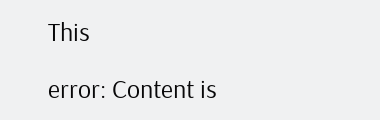This

error: Content is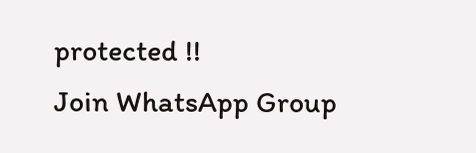protected !!
Join WhatsApp Group